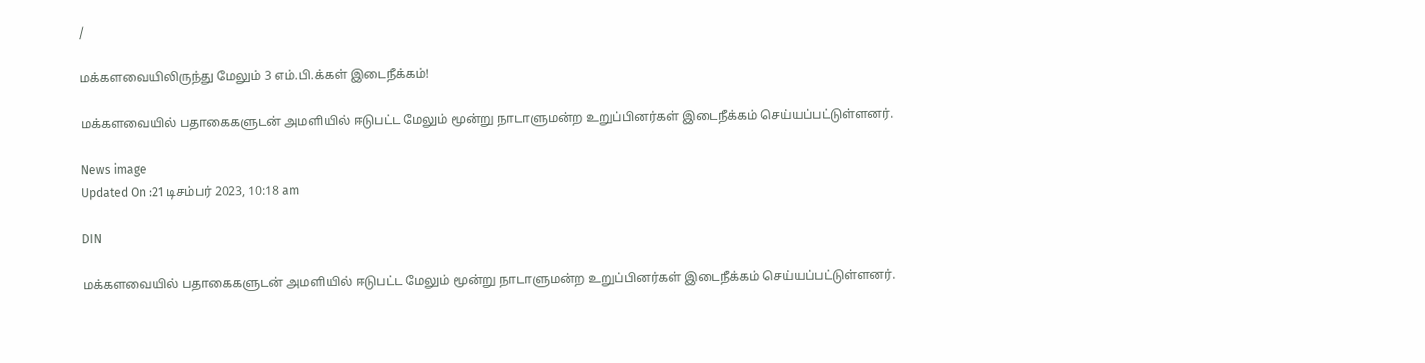/

மக்களவையிலிருந்து மேலும் 3 எம்.பி.க்கள் இடைநீக்கம்!

மக்களவையில் பதாகைகளுடன் அமளியில் ஈடுபட்ட மேலும் மூன்று நாடாளுமன்ற உறுப்பினர்கள் இடைநீக்கம் செய்யப்பட்டுள்ளனர்.

News image
Updated On :21 டிசம்பர் 2023, 10:18 am

DIN

மக்களவையில் பதாகைகளுடன் அமளியில் ஈடுபட்ட மேலும் மூன்று நாடாளுமன்ற உறுப்பினர்கள் இடைநீக்கம் செய்யப்பட்டுள்ளனர்.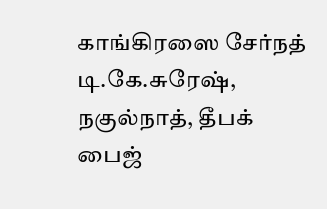காங்கிரஸை சேர்நத் டி.கே.சுரேஷ், நகுல்நாத், தீபக் பைஜ்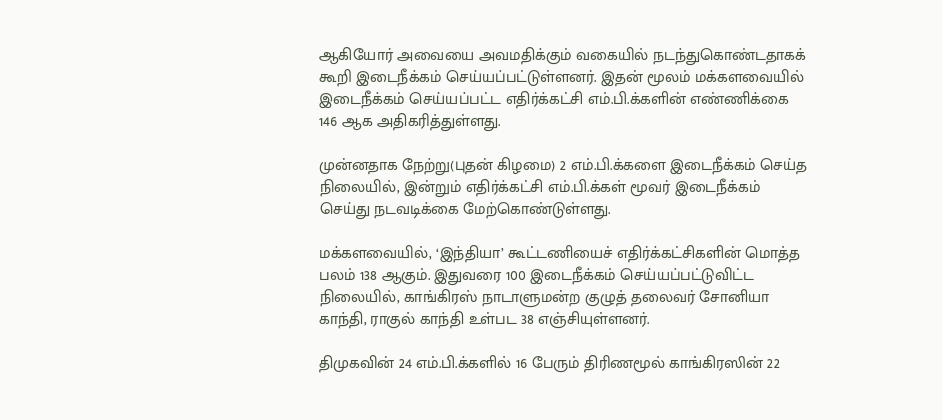ஆகியோர் அவையை அவமதிக்கும் வகையில் நடந்துகொண்டதாகக் கூறி இடைநீக்கம் செய்யப்பட்டுள்ளனர். இதன் மூலம் மக்களவையில் இடைநீக்கம் செய்யப்பட்ட எதிர்க்கட்சி எம்.பி.க்களின் எண்ணிக்கை 146 ஆக அதிகரித்துள்ளது.

முன்னதாக நேற்று(புதன் கிழமை) 2 எம்.பி.க்களை இடைநீக்கம் செய்த நிலையில், இன்றும் எதிர்க்கட்சி எம்.பி.க்கள் மூவர் இடைநீக்கம் செய்து நடவடிக்கை மேற்கொண்டுள்ளது.

மக்களவையில், ‘இந்தியா’ கூட்டணியைச் எதிர்க்கட்சிகளின் மொத்த பலம் 138 ஆகும். இதுவரை 100 இடைநீக்கம் செய்யப்பட்டுவிட்ட நிலையில், காங்கிரஸ் நாடாளுமன்ற குழுத் தலைவர் சோனியா காந்தி, ராகுல் காந்தி உள்பட 38 எஞ்சியுள்ளனர்.

திமுகவின் 24 எம்.பி.க்களில் 16 பேரும் திரிணமூல் காங்கிரஸின் 22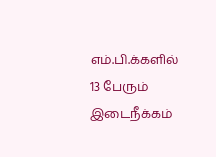எம்.பி.க்களில் 13 பேரும் இடைநீக்கம்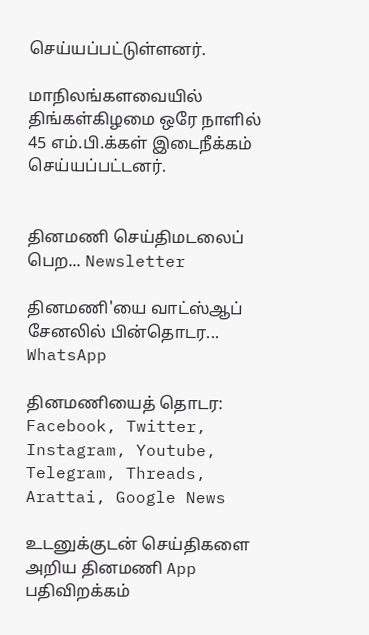செய்யப்பட்டுள்ளனர்.

மாநிலங்களவையில் திங்கள்கிழமை ஒரே நாளில் 45 எம்.பி.க்கள் இடைநீக்கம் செய்யப்பட்டனர்.


தினமணி செய்திமடலைப் பெற... Newsletter

தினமணி'யை வாட்ஸ்ஆப் சேனலில் பின்தொடர... WhatsApp

தினமணியைத் தொடர: Facebook, Twitter, Instagram, Youtube, Telegram, Threads, Arattai, Google News

உடனுக்குடன் செய்திகளை அறிய தினமணி App பதிவிறக்கம்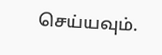செய்யவும்.